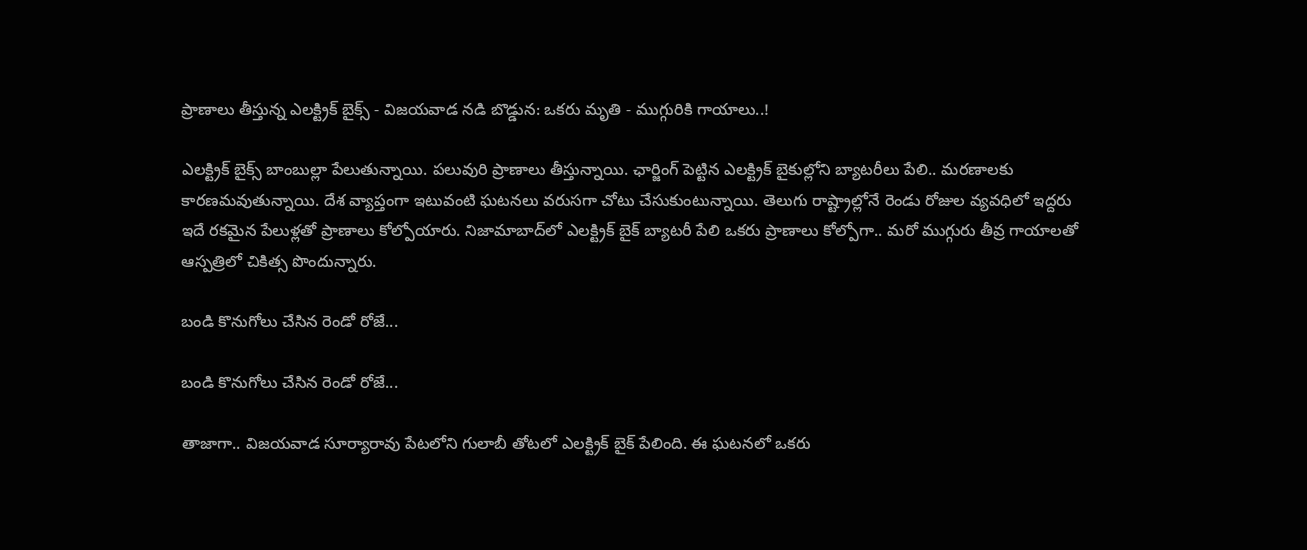ప్రాణాలు తీస్తున్న ఎలక్ట్రిక్‌ బైక్స్‌ - విజయవాడ నడి బొడ్డున: ఒకరు మృతి - ముగ్గురికి గాయాలు..!

ఎలక్ట్రిక్‌ బైక్స్‌ బాంబుల్లా పేలుతున్నాయి. పలువురి ప్రాణాలు తీస్తున్నాయి. ఛార్జింగ్ పెట్టిన ఎలక్ట్రిక్‌ బైకుల్లోని బ్యాటరీలు పేలి.. మరణాలకు కారణమవుతున్నాయి. దేశ వ్యాప్తంగా ఇటువంటి ఘటనలు వరుసగా చోటు చేసుకుంటున్నాయి. తెలుగు రాష్ట్రాల్లోనే రెండు రోజుల వ్యవధిలో ఇద్దరు ఇదే రకమైన పేలుళ్లతో ప్రాణాలు కోల్పోయారు. నిజామాబాద్‌లో ఎలక్ట్రిక్‌ బైక్‌ బ్యాటరీ పేలి ఒకరు ప్రాణాలు కోల్పోగా.. మరో ముగ్గురు తీవ్ర గాయాలతో ఆస్పత్రిలో చికిత్స పొందున్నారు.

బండి కొనుగోలు చేసిన రెండో రోజే...

బండి కొనుగోలు చేసిన రెండో రోజే...

తాజాగా.. విజయవాడ సూర్యారావు పేటలోని గులాబీ తోటలో ఎలక్ట్రిక్ బైక్ పేలింది. ఈ ఘటనలో ఒకరు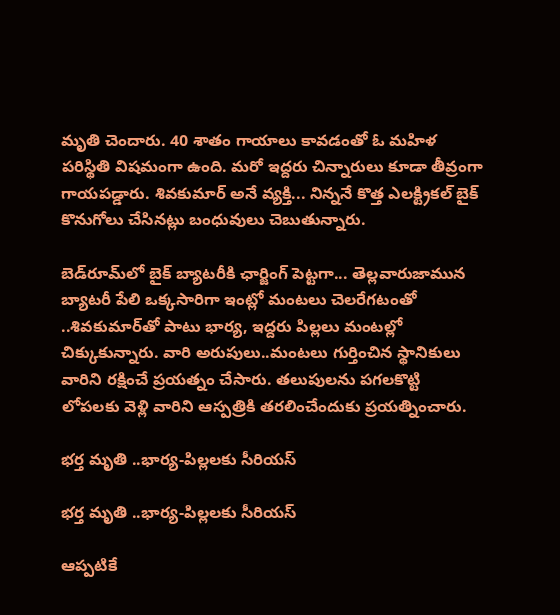మృతి చెందారు. 40 శాతం గాయాలు కావడంతో ఓ మహిళ పరిస్థితి విషమంగా ఉంది. మరో ఇద్దరు చిన్నారులు కూడా తీవ్రంగా గాయపడ్డారు. శివకుమార్ అనే వ్యక్తి... నిన్ననే కొత్త ఎలక్ట్రికల్‌ బైక్ కొనుగోలు చేసినట్లు బంధువులు చెబుతున్నారు.

బెడ్‌రూమ్‌లో బైక్ బ్యాటరీకి ఛార్జింగ్‌ పెట్టగా... తెల్లవారుజామున బ్యాటరీ పేలి ఒక్కసారిగా ఇంట్లో మంటలు చెలరేగటంతో ..శివకుమార్‌తో పాటు భార్య, ఇద్దరు పిల్లలు మంటల్లో చిక్కుకున్నారు. వారి అరుపులు..మంటలు గుర్తించిన స్థానికులు వారిని రక్షించే ప్రయత్నం చేసారు. తలుపులను పగలకొట్టి లోపలకు వెళ్లి వారిని ఆస్పత్రికి తరలించేందుకు ప్రయత్నించారు.

భర్త మృతి ..భార్య-పిల్లలకు సీరియస్

భర్త మృతి ..భార్య-పిల్లలకు సీరియస్

ఆప్పటికే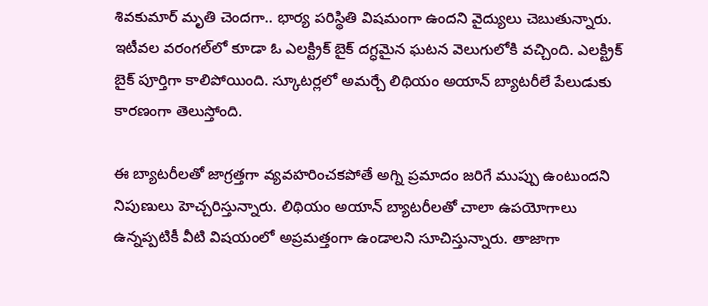శివకుమార్ మృతి చెందగా.. భార్య పరిస్థితి విషమంగా ఉందని వైద్యులు చెబుతున్నారు. ఇటీవల వరంగల్‌లో కూడా ఓ ఎలక్ట్రిక్‌ బైక్‌ దగ్ధమైన ఘటన వెలుగులోకి వచ్చింది. ఎలక్ట్రిక్‌ బైక్‌ పూర్తిగా కాలిపోయింది. స్కూటర్లలో అమర్చే లిథియం అయాన్ బ్యాటరీలే పేలుడుకు కారణంగా తెలుస్తోంది.

ఈ బ్యాటరీలతో జాగ్రత్తగా వ్యవహరించకపోతే అగ్ని ప్రమాదం జరిగే ముప్పు ఉంటుందని నిపుణులు హెచ్చరిస్తున్నారు. లిథియం అయాన్ బ్యాటరీలతో చాలా ఉపయోగాలు ఉన్నప్పటికీ వీటి విషయంలో అప్రమత్తంగా ఉండాలని సూచిస్తున్నారు. తాజాగా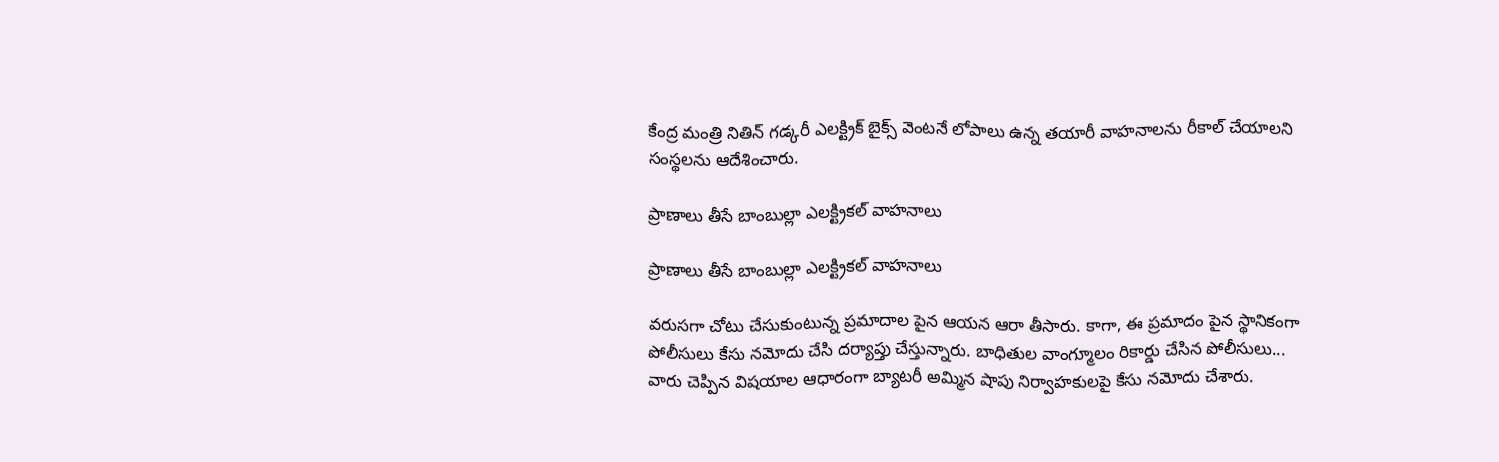కేంద్ర మంత్రి నితిన్ గడ్కరీ ఎలక్ట్రిక్‌ బైక్స్‌ వెంటనే లోపాలు ఉన్న తయారీ వాహనాలను రీకాల్ చేయాలని సంస్థలను ఆదేశించారు.

ప్రాణాలు తీసే బాంబుల్లా ఎలక్ట్రికల్ వాహనాలు

ప్రాణాలు తీసే బాంబుల్లా ఎలక్ట్రికల్ వాహనాలు

వరుసగా చోటు చేసుకుంటున్న ప్రమాదాల పైన ఆయన ఆరా తీసారు. కాగా, ఈ ప్రమాదం పైన స్థానికంగా పోలీసులు కేసు నమోదు చేసి దర్యాప్తు చేస్తున్నారు. బాధితుల వాంగ్మూలం రికార్డు చేసిన పోలీసులు... వారు చెప్పిన విషయాల ఆధారంగా బ్యాటరీ అమ్మిన షాపు నిర్వాహకులపై కేసు నమోదు చేశారు.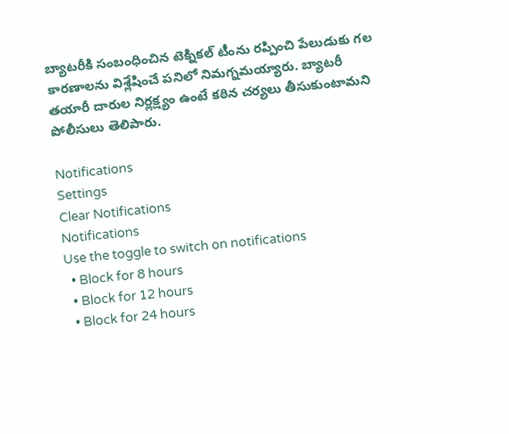బ్యాటరీకి సంబంధించిన టెక్నికల్‌ టీంను రప్పించి పేలుడుకు గల కారణాలను విశ్లేషించే పనిలో నిమగ్నమయ్యారు. బ్యాటరీ తయారీ దారుల నిర్లక్ష్యం ఉంటే కఠిన చర్యలు తీసుకుంటామని పోలీసులు తెలిపారు.

Notifications
Settings
Clear Notifications
Notifications
Use the toggle to switch on notifications
  • Block for 8 hours
  • Block for 12 hours
  • Block for 24 hours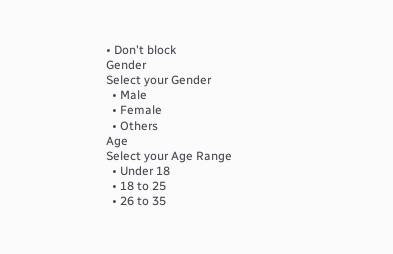• Don't block
Gender
Select your Gender
  • Male
  • Female
  • Others
Age
Select your Age Range
  • Under 18
  • 18 to 25
  • 26 to 35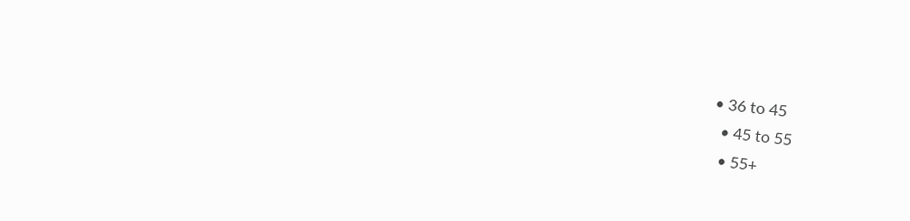• 36 to 45
  • 45 to 55
  • 55+